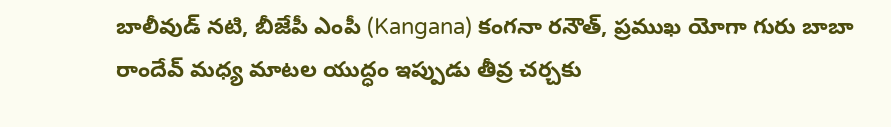బాలీవుడ్ నటి, బీజేపీ ఎంపీ (Kangana) కంగనా రనౌత్, ప్రముఖ యోగా గురు బాబా రాందేవ్ మధ్య మాటల యుద్ధం ఇప్పుడు తీవ్ర చర్చకు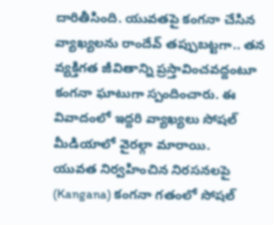దారితీసింది. యువతపై కంగనా చేసిన వ్యాఖ్యలను రాందేవ్ తప్పుబట్టగా.. తన వ్యక్తిగత జీవితాన్ని ప్రస్తావించవద్దంటూ కంగనా ఘాటుగా స్పందించారు. ఈ వివాదంలో ఇద్దరి వ్యాఖ్యలు సోషల్ మీడియాలో వైరల్గా మారాయి.
యువత నిర్వహించిన నిరసనలపై (Kangana) కంగనా గతంలో సోషల్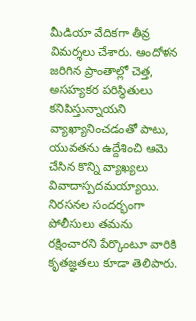మీడియా వేదికగా తీవ్ర విమర్శలు చేశారు. ఆందోళన జరిగిన ప్రాంతాల్లో చెత్త, అసహ్యకర పరిస్థితులు కనిపిస్తున్నాయని వ్యాఖ్యానించడంతో పాటు, యువతను ఉద్దేశించి ఆమె చేసిన కొన్ని వ్యాఖ్యలు వివాదాస్పదమయ్యాయి. నిరసనల సందర్భంగా పోలీసులు తమను రక్షించారని పేర్కొంటూ వారికి కృతజ్ఞతలు కూడా తెలిపారు.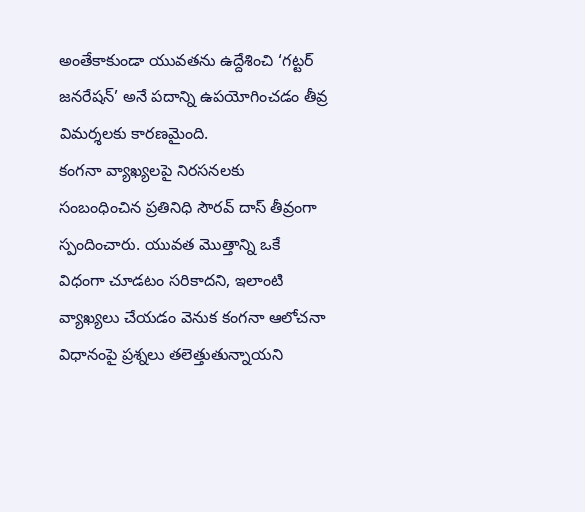అంతేకాకుండా యువతను ఉద్దేశించి ‘గట్టర్ జనరేషన్’ అనే పదాన్ని ఉపయోగించడం తీవ్ర విమర్శలకు కారణమైంది.
కంగనా వ్యాఖ్యలపై నిరసనలకు సంబంధించిన ప్రతినిధి సౌరవ్ దాస్ తీవ్రంగా స్పందించారు. యువత మొత్తాన్ని ఒకే విధంగా చూడటం సరికాదని, ఇలాంటి వ్యాఖ్యలు చేయడం వెనుక కంగనా ఆలోచనా విధానంపై ప్రశ్నలు తలెత్తుతున్నాయని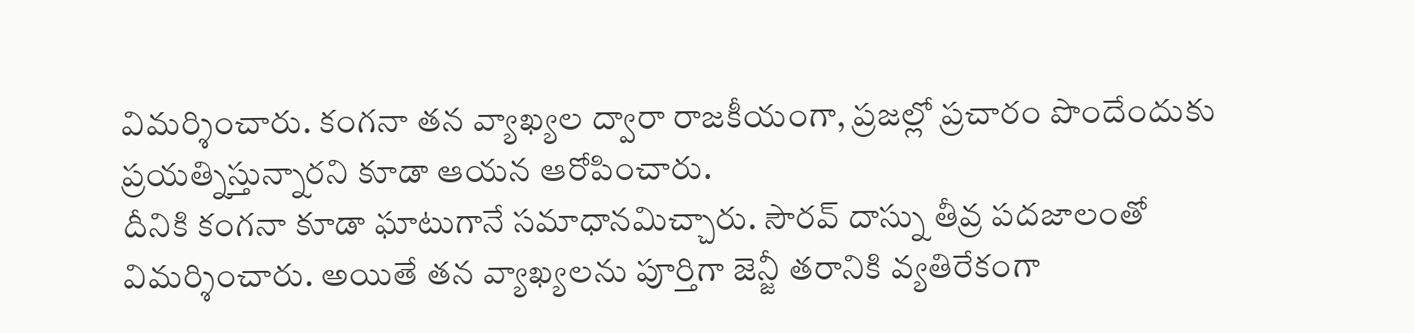విమర్శించారు. కంగనా తన వ్యాఖ్యల ద్వారా రాజకీయంగా, ప్రజల్లో ప్రచారం పొందేందుకు ప్రయత్నిస్తున్నారని కూడా ఆయన ఆరోపించారు.
దీనికి కంగనా కూడా ఘాటుగానే సమాధానమిచ్చారు. సౌరవ్ దాస్ను తీవ్ర పదజాలంతో విమర్శించారు. అయితే తన వ్యాఖ్యలను పూర్తిగా జెన్జీ తరానికి వ్యతిరేకంగా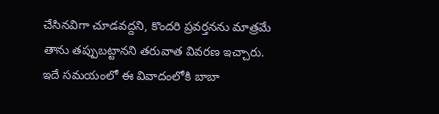చేసినవిగా చూడవద్దని, కొందరి ప్రవర్తనను మాత్రమే తాను తప్పుబట్టానని తరువాత వివరణ ఇచ్చారు.
ఇదే సమయంలో ఈ వివాదంలోకి బాబా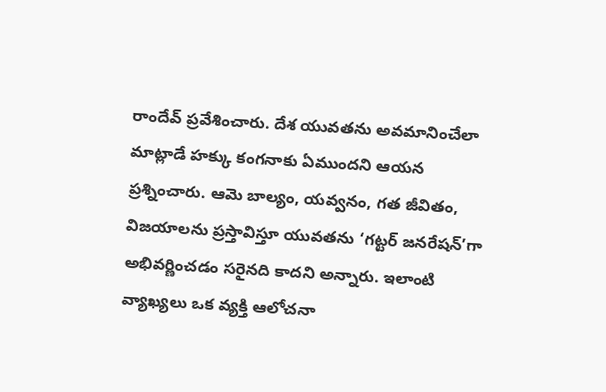రాందేవ్ ప్రవేశించారు. దేశ యువతను అవమానించేలా మాట్లాడే హక్కు కంగనాకు ఏముందని ఆయన ప్రశ్నించారు. ఆమె బాల్యం, యవ్వనం, గత జీవితం, విజయాలను ప్రస్తావిస్తూ యువతను ‘గట్టర్ జనరేషన్’గా అభివర్ణించడం సరైనది కాదని అన్నారు. ఇలాంటి వ్యాఖ్యలు ఒక వ్యక్తి ఆలోచనా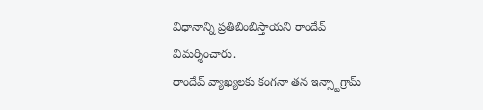విధానాన్ని ప్రతిబింబిస్తాయని రాందేవ్ విమర్శించారు.
రాందేవ్ వ్యాఖ్యలకు కంగనా తన ఇన్స్టాగ్రామ్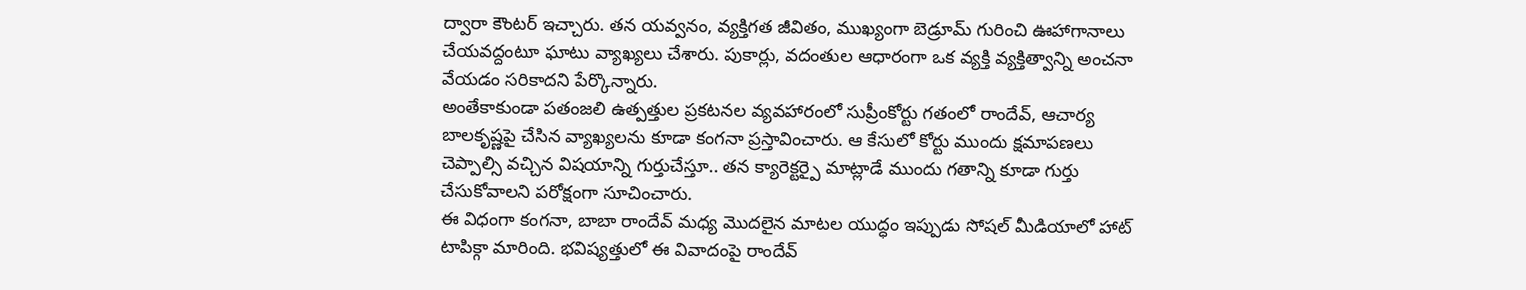ద్వారా కౌంటర్ ఇచ్చారు. తన యవ్వనం, వ్యక్తిగత జీవితం, ముఖ్యంగా బెడ్రూమ్ గురించి ఊహాగానాలు చేయవద్దంటూ ఘాటు వ్యాఖ్యలు చేశారు. పుకార్లు, వదంతుల ఆధారంగా ఒక వ్యక్తి వ్యక్తిత్వాన్ని అంచనా వేయడం సరికాదని పేర్కొన్నారు.
అంతేకాకుండా పతంజలి ఉత్పత్తుల ప్రకటనల వ్యవహారంలో సుప్రీంకోర్టు గతంలో రాందేవ్, ఆచార్య బాలకృష్ణపై చేసిన వ్యాఖ్యలను కూడా కంగనా ప్రస్తావించారు. ఆ కేసులో కోర్టు ముందు క్షమాపణలు చెప్పాల్సి వచ్చిన విషయాన్ని గుర్తుచేస్తూ.. తన క్యారెక్టర్పై మాట్లాడే ముందు గతాన్ని కూడా గుర్తు చేసుకోవాలని పరోక్షంగా సూచించారు.
ఈ విధంగా కంగనా, బాబా రాందేవ్ మధ్య మొదలైన మాటల యుద్ధం ఇప్పుడు సోషల్ మీడియాలో హాట్ టాపిక్గా మారింది. భవిష్యత్తులో ఈ వివాదంపై రాందేవ్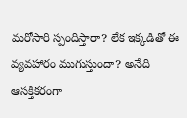మరోసారి స్పందిస్తారా? లేక ఇక్కడితో ఈ వ్యవహారం ముగుస్తుందా? అనేది ఆసక్తికరంగా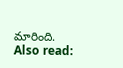మారింది.
Also read: